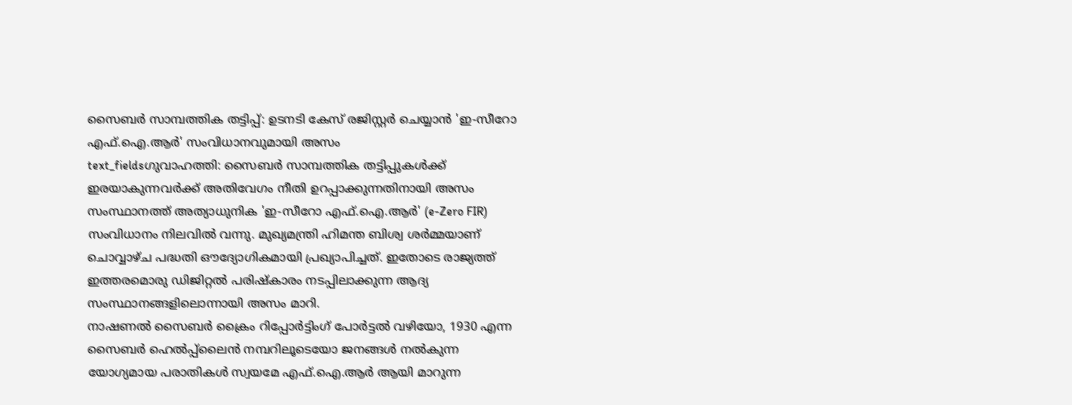സൈബർ സാമ്പത്തിക തട്ടിപ്പ്: ഉടനടി കേസ് രജിസ്റ്റർ ചെയ്യാൻ 'ഇ-സീറോ എഫ്.ഐ.ആർ' സംവിധാനവുമായി അസം
text_fieldsഗുവാഹത്തി: സൈബർ സാമ്പത്തിക തട്ടിപ്പുകൾക്ക് ഇരയാകുന്നവർക്ക് അതിവേഗം നീതി ഉറപ്പാക്കുന്നതിനായി അസം സംസ്ഥാനത്ത് അത്യാധുനിക 'ഇ-സീറോ എഫ്.ഐ.ആർ' (e-Zero FIR) സംവിധാനം നിലവിൽ വന്നു. മുഖ്യമന്ത്രി ഹിമന്ത ബിശ്വ ശർമ്മയാണ് ചൊവ്വാഴ്ച പദ്ധതി ഔദ്യോഗികമായി പ്രഖ്യാപിച്ചത്. ഇതോടെ രാജ്യത്ത് ഇത്തരമൊരു ഡിജിറ്റൽ പരിഷ്കാരം നടപ്പിലാക്കുന്ന ആദ്യ സംസ്ഥാനങ്ങളിലൊന്നായി അസം മാറി.
നാഷണൽ സൈബർ ക്രൈം റിപ്പോർട്ടിംഗ് പോർട്ടൽ വഴിയോ, 1930 എന്ന സൈബർ ഹെൽപ്പ്ലൈൻ നമ്പറിലൂടെയോ ജനങ്ങൾ നൽകുന്ന യോഗ്യമായ പരാതികൾ സ്വയമേ എഫ്.ഐ.ആർ ആയി മാറുന്ന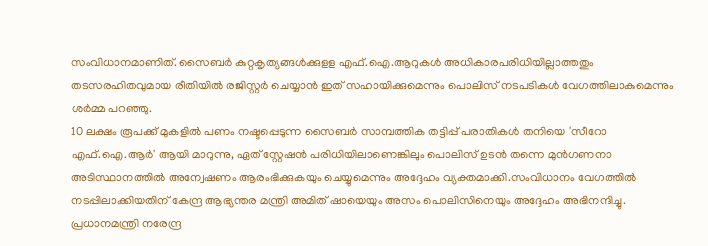സംവിധാനമാണിത്. സൈബർ കുറ്റകൃത്യങ്ങൾക്കുളള എഫ്.ഐ.ആറുകൾ അധികാരപരിധിയില്ലാത്തതും തടസരഹിതവുമായ രീതിയിൽ രജിസ്റ്റർ ചെയ്യാൻ ഇത് സഹായിക്കുമെന്നും പൊലിസ് നടപടികൾ വേഗത്തിലാകുമെന്നും ശർമ്മ പറഞ്ഞു.
10 ലക്ഷം രൂപക്ക് മുകളിൽ പണം നഷ്ടപ്പെടുന്ന സൈബർ സാമ്പത്തിക തട്ടിപ്പ് പരാതികൾ തനിയെ 'സീറോ എഫ്.ഐ.ആർ' ആയി മാറുന്നു, ഏത് സ്റ്റേഷൻ പരിധിയിലാണെങ്കിലും പൊലിസ് ഉടൻ തന്നെ മുൻഗണനാ അടിസ്ഥാനത്തിൽ അന്വേഷണം ആരംഭിക്കുകയും ചെയ്യുമെന്നും അദ്ദേഹം വ്യക്തമാക്കി.സംവിധാനം വേഗത്തിൽ നടപ്പിലാക്കിയതിന് കേന്ദ്ര ആഭ്യന്തര മന്ത്രി അമിത് ഷായെയും അസം പൊലിസിനെയും അദ്ദേഹം അഭിനന്ദിച്ചു.
പ്രധാനമന്ത്രി നരേന്ദ്ര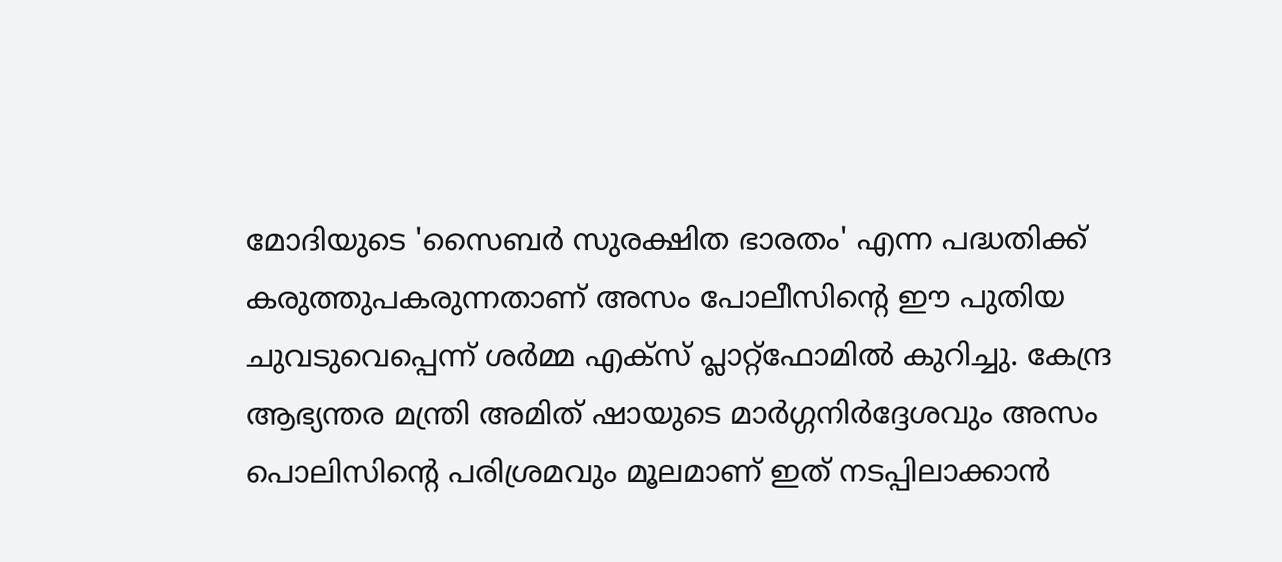മോദിയുടെ 'സൈബർ സുരക്ഷിത ഭാരതം' എന്ന പദ്ധതിക്ക് കരുത്തുപകരുന്നതാണ് അസം പോലീസിന്റെ ഈ പുതിയ ചുവടുവെപ്പെന്ന് ശർമ്മ എക്സ് പ്ലാറ്റ്ഫോമിൽ കുറിച്ചു. കേന്ദ്ര ആഭ്യന്തര മന്ത്രി അമിത് ഷായുടെ മാർഗ്ഗനിർദ്ദേശവും അസം പൊലിസിന്റെ പരിശ്രമവും മൂലമാണ് ഇത് നടപ്പിലാക്കാൻ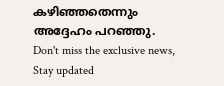കഴിഞ്ഞതെന്നും അദ്ദേഹം പറഞ്ഞു.
Don't miss the exclusive news, Stay updated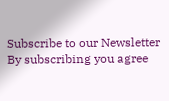Subscribe to our Newsletter
By subscribing you agree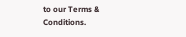to our Terms & Conditions.